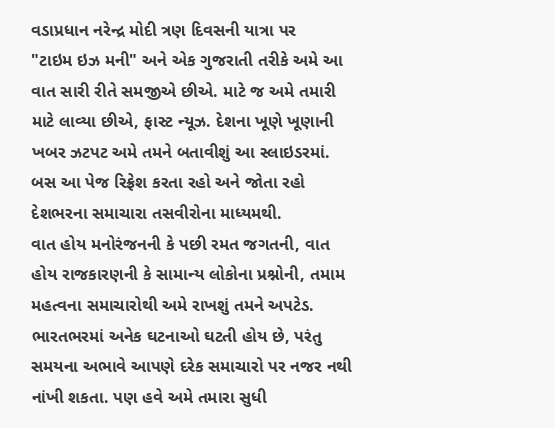વડાપ્રધાન નરેન્દ્ર મોદી ત્રણ દિવસની યાત્રા પર
"ટાઇમ ઇઝ મની" અને એક ગુજરાતી તરીકે અમે આ વાત સારી રીતે સમજીએ છીએ. માટે જ અમે તમારી માટે લાવ્યા છીએ, ફાસ્ટ ન્યૂઝ. દેશના ખૂણે ખૂણાની ખબર ઝટપટ અમે તમને બતાવીશું આ સ્લાઇડરમાં. બસ આ પેજ રિફ્રેશ કરતા રહો અને જોતા રહો દેશભરના સમાચારા તસવીરોના માધ્યમથી.
વાત હોય મનોરંજનની કે પછી રમત જગતની, વાત હોય રાજકારણની કે સામાન્ય લોકોના પ્રશ્નોની, તમામ મહત્વના સમાચારોથી અમે રાખશું તમને અપટેડ.
ભારતભરમાં અનેક ઘટનાઓ ઘટતી હોય છે, પરંતુ સમયના અભાવે આપણે દરેક સમાચારો પર નજર નથી નાંખી શકતા. પણ હવે અમે તમારા સુધી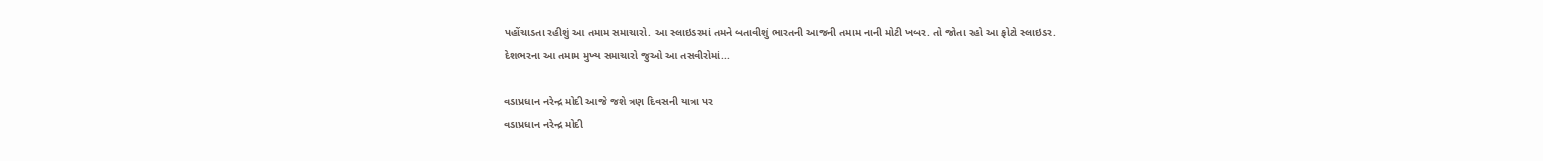પહોંચાડતા રહીશું આ તમામ સમાચારો. આ સ્લાઇડરમાં તમને બતાવીશું ભારતની આજની તમામ નાની મોટી ખબર. તો જોતા રહો આ ફોટો સ્લાઇડર.
દેશભરના આ તમામ મુખ્ય સમાચારો જુઓ આ તસવીરોમાં...

વડાપ્રધાન નરેન્દ્ર મોદી આજે જશે ત્રણ દિવસની યાત્રા પર
વડાપ્રધાન નરેન્દ્ર મોદી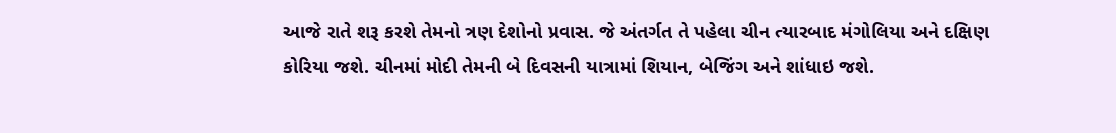આજે રાતે શરૂ કરશે તેમનો ત્રણ દેશોનો પ્રવાસ. જે અંતર્ગત તે પહેલા ચીન ત્યારબાદ મંગોલિયા અને દક્ષિણ કોરિયા જશે. ચીનમાં મોદી તેમની બે દિવસની યાત્રામાં શિયાન, બેજિંગ અને શાંધાઇ જશે.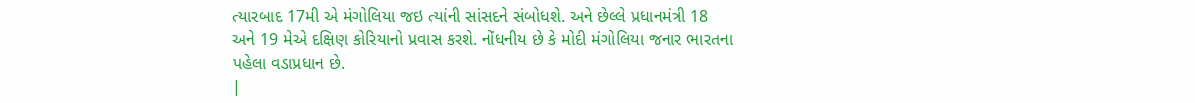ત્યારબાદ 17મી એ મંગોલિયા જઇ ત્યાંની સાંસદને સંબોધશે. અને છેલ્લે પ્રધાનમંત્રી 18 અને 19 મેએ દક્ષિણ કોરિયાનો પ્રવાસ કરશે. નોંધનીય છે કે મોદી મંગોલિયા જનાર ભારતના પહેલા વડાપ્રધાન છે.
|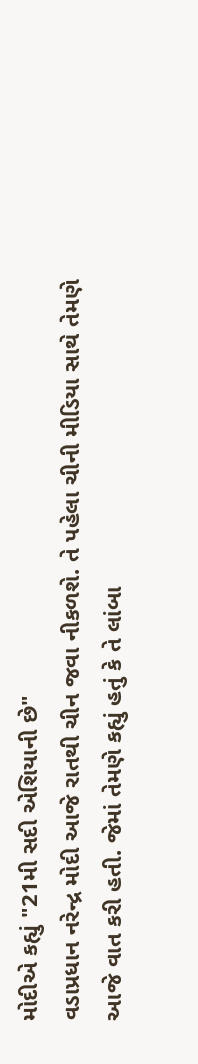મોદીએ કહ્યું "21મી સદી એશિયાની છે"
વડાપ્રધાન નરેન્દ્ર મોદી આજે રાતથી ચીન જવા નીકળશે. તે પહેલા ચીની મીડિયા સાથે તેમણે આજે વાત કરી હતી. જેમાં તેમણે કહ્યું હતું કે તે લાંબા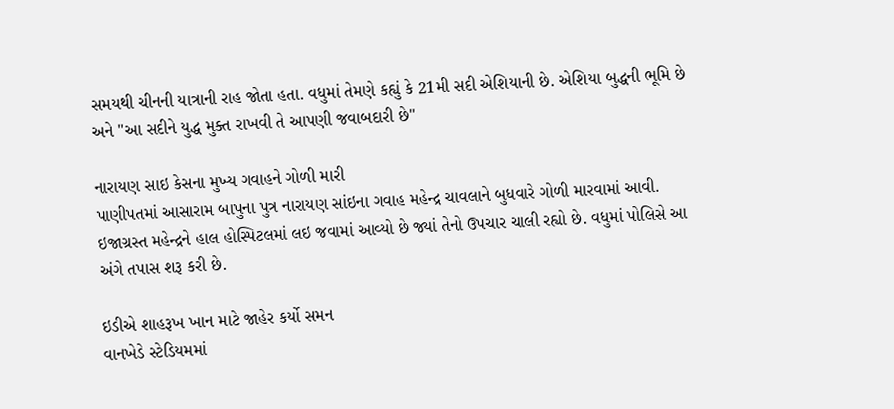સમયથી ચીનની યાત્રાની રાહ જોતા હતા. વધુમાં તેમણે કહ્યું કે 21મી સદી એશિયાની છે. એશિયા બુદ્ધની ભૂમિ છે અને "આ સદીને યુદ્ધ મુક્ત રાખવી તે આપણી જવાબદારી છે"

નારાયણ સાઇ કેસના મુખ્ય ગવાહને ગોળી મારી
પાણીપતમાં આસારામ બાપુના પુત્ર નારાયણ સાંઇના ગવાહ મહેન્દ્ર ચાવલાને બુધવારે ગોળી મારવામાં આવી. ઇજાગ્રસ્ત મહેન્દ્રને હાલ હોસ્પિટલમાં લઇ જવામાં આવ્યો છે જ્યાં તેનો ઉપચાર ચાલી રહ્યો છે. વધુમાં પોલિસે આ અંગે તપાસ શરૂ કરી છે.

ઇડીએ શાહરૂખ ખાન માટે જાહેર કર્યો સમન
વાનખેડે સ્ટેડિયમમાં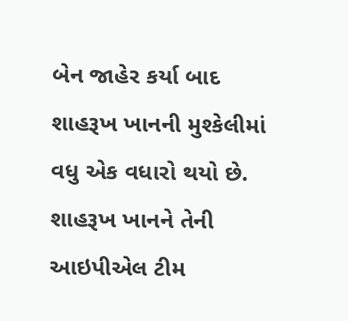બેન જાહેર કર્યા બાદ શાહરૂખ ખાનની મુશ્કેલીમાં વધુ એક વધારો થયો છે. શાહરૂખ ખાનને તેની આઇપીએલ ટીમ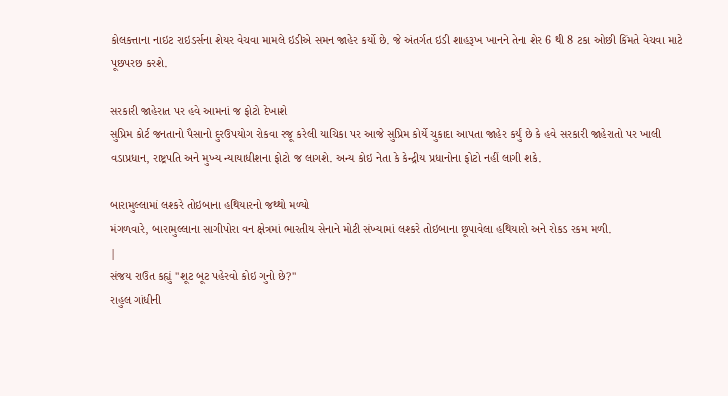કોલકત્તાના નાઇટ રાઇડર્સના શેયર વેચવા મામલે ઇડીએ સમન જાહેર કર્યો છે. જે અંતર્ગત ઇડી શાહરૂખ ખાનને તેના શેર 6 થી 8 ટકા ઓછી કિંમતે વેચવા માટે પૂછપરછ કરશે.

સરકારી જાહેરાત પર હવે આમનાં જ ફોટો દેખાશે
સુપ્રિમ કોર્ટ જનતાનો પૈસાનો દુરઉપયોગ રોકવા રજૂ કરેલી યાચિકા પર આજે સુપ્રિમ કોર્યે ચુકાદા આપતા જાહેર કર્યું છે કે હવે સરકારી જાહેરાતો પર ખાલી વડાપ્રધાન, રાષ્ટ્રપતિ અને મુખ્ય ન્યાયાધીશના ફોટો જ લાગશે. અન્ય કોઇ નેતા કે કેન્દ્રીય પ્રધાનોના ફોટો નહીં લાગી શકે.

બારામુલ્લામાં લશ્કરે તોઇબાના હથિયારનો જથ્થો મળ્યો
મંગળવારે, બારામુલ્લાના સાગીપોરા વન ક્ષેત્રમાં ભારતીય સેનાને મોટી સંખ્યામાં લશ્કરે તોઇબાના છૂપાવેલા હથિયારો અને રોકડ રકમ મળી.
|
સંજય રાઉત કહ્યું "શૂટ બૂટ પહેરવો કોઇ ગુનો છે?"
રાહુલ ગાંધીની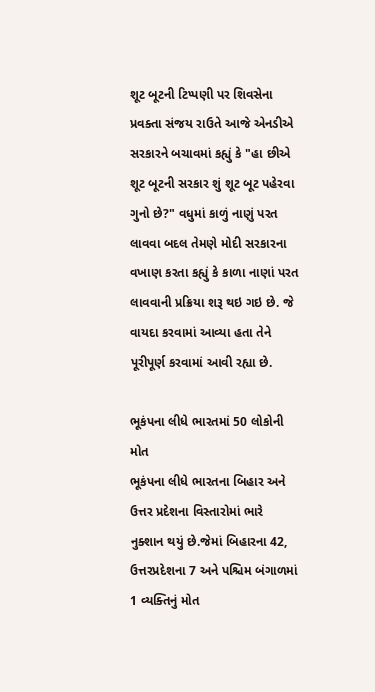શૂટ બૂટની ટિપ્પણી પર શિવસેના પ્રવક્તા સંજય રાઉતે આજે એનડીએ સરકારને બચાવમાં કહ્યું કે "હા છીએ શૂટ બૂટની સરકાર શું શૂટ બૂટ પહેરવા ગુનો છે?" વધુમાં કાળું નાણું પરત લાવવા બદલ તેમણે મોદી સરકારના વખાણ કરતા કહ્યું કે કાળા નાણાં પરત લાવવાની પ્રક્રિયા શરૂ થઇ ગઇ છે. જે વાયદા કરવામાં આવ્યા હતા તેને પૂરીપૂર્ણ કરવામાં આવી રહ્યા છે.

ભૂકંપના લીધે ભારતમાં 50 લોકોની મોત
ભૂકંપના લીધે ભારતના બિહાર અને ઉત્તર પ્રદેશના વિસ્તારોમાં ભારે નુક્શાન થયું છે.જેમાં બિહારના 42, ઉત્તરપ્રદેશના 7 અને પશ્ચિમ બંગાળમાં 1 વ્યક્તિનું મોત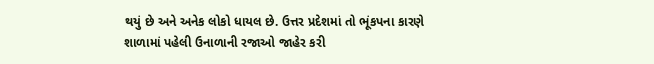થયું છે અને અનેક લોકો ધાયલ છે. ઉત્તર પ્રદેશમાં તો ભૂંકપના કારણે શાળામાં પહેલી ઉનાળાની રજાઓ જાહેર કરી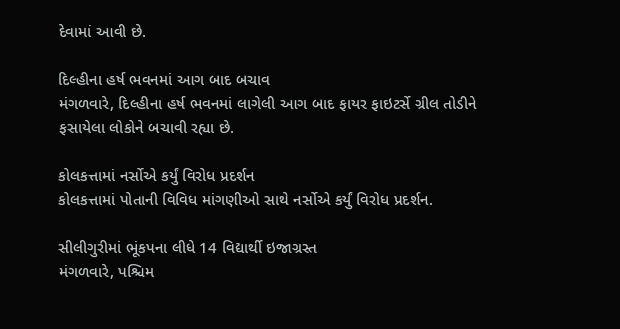દેવામાં આવી છે.

દિલ્હીના હર્ષ ભવનમાં આગ બાદ બચાવ
મંગળવારે, દિલ્હીના હર્ષ ભવનમાં લાગેલી આગ બાદ ફાયર ફાઇટર્સે ગ્રીલ તોડીને ફસાયેલા લોકોને બચાવી રહ્યા છે.

કોલકત્તામાં નર્સોએ કર્યું વિરોધ પ્રદર્શન
કોલકત્તામાં પોતાની વિવિધ માંગણીઓ સાથે નર્સોએ કર્યું વિરોધ પ્રદર્શન.

સીલીગુરીમાં ભૂંકપના લીધે 14 વિદ્યાર્થી ઇજાગ્રસ્ત
મંગળવારે, પશ્ચિમ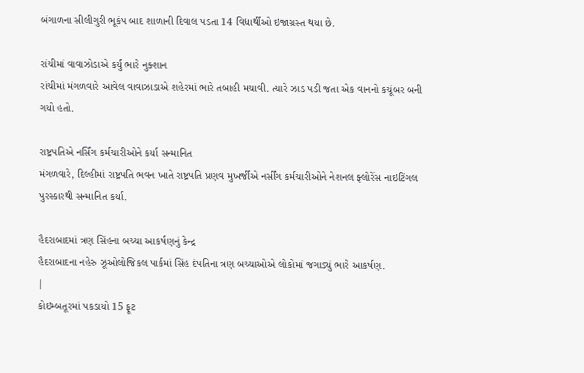બંગાળના સીલીગુરી ભૂકંપ બાદ શાળાની દિવાલ પડતા 14 વિદ્યાર્થીઓ ઇજાગ્રસ્ત થયા છે.

રાંચીમાં વાવાઝોડાએ કર્યું ભારે નુક્શાન
રાંચીમાં મંગળવારે આવેલ વાવાઝાડાએ શહેરમાં ભારે તબાહી મચાવી. ત્યારે ઝાડ પડી જતા એક વાનનો કચૂંબર બની ગયો હતો.

રાષ્ટ્રપતિએ નર્સિંગ કર્મચારીઓને કર્યા સન્માનિત
મંગળવારે, દિલ્હીમાં રાષ્ટ્રપતિ ભવન ખાતે રાષ્ટ્રપતિ પ્રણવ મુખર્જીએ નર્સીંગ કર્મચારીઓને નેશનલ ફ્લોરેંસ નાઇટિંગલ પુરસ્કારથી સન્માનિત કર્યા.

હૈદરાબાદમાં ત્રણ સિંહના બચ્ચા આકર્ષણનું કેન્દ્ર
હૈદરાબાદના નહેરુ ઝૂઓલોજિકલ પાર્કમાં સિંહ દંપતિના ત્રણ બચ્ચાઓએ લોકોમાં જગાડ્યું ભારે આકર્ષણ.
|
કોઇમ્બતૂરમાં પકડાયો 15 ફૂટ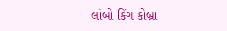લાંબો કિંગ કોબ્રા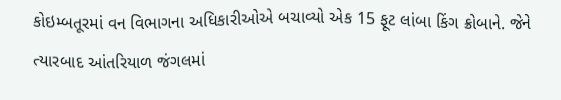કોઇમ્બતૂરમાં વન વિભાગના અધિકારીઓએ બચાવ્યો એક 15 ફૂટ લાંબા કિંગ ક્રોબાને. જેને ત્યારબાદ આંતરિયાળ જંગલમાં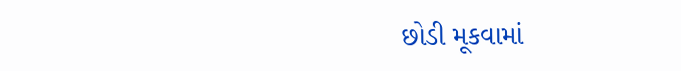છોડી મૂકવામાં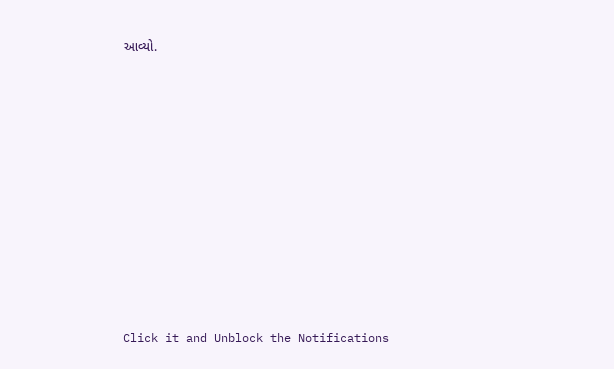આવ્યો.












Click it and Unblock the Notifications